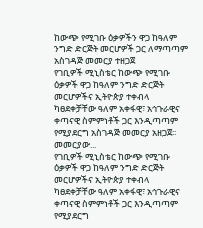ከውጭ የሚገቡ ዕቃዎችን ዋጋ ከዓለም ንግድ ድርጅት መርሆዎች ጋር ለማጣጣም አስገዳጅ መመርያ ተዘጋጀ
የገቢዎች ሚኒስቴር ከውጭ የሚገቡ ዕቃዎች ዋጋ ከዓለም ንግድ ድርጅት መርሆዎችና ኢትዮጵያ ተቀብላ ካፀደቀቻቸው ዓለም አቀፋዊ፣ አኅጉራዊና ቀጣናዊ ስምምነቶች ጋር እንዲጣጣም የሚያደርግ አስገዳጅ መመርያ አዘጋጀ፡፡ መመርያው...
የገቢዎች ሚኒስቴር ከውጭ የሚገቡ ዕቃዎች ዋጋ ከዓለም ንግድ ድርጅት መርሆዎችና ኢትዮጵያ ተቀብላ ካፀደቀቻቸው ዓለም አቀፋዊ፣ አኅጉራዊና ቀጣናዊ ስምምነቶች ጋር እንዲጣጣም የሚያደርግ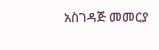አስገዳጅ መመርያ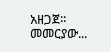አዘጋጀ፡፡ መመርያው...